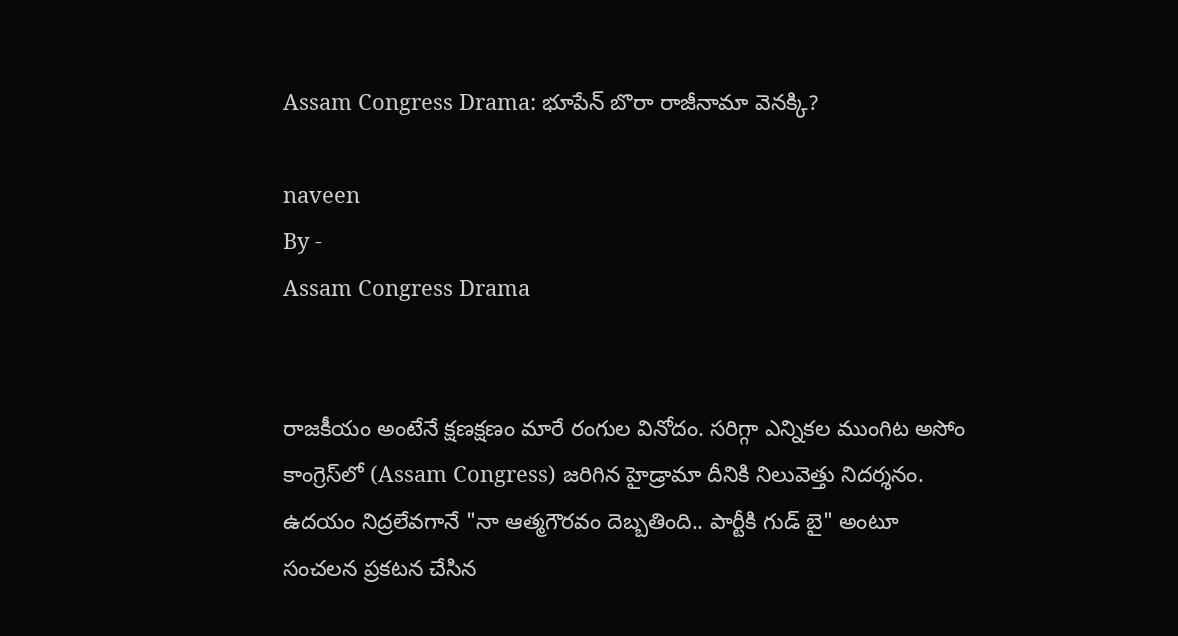Assam Congress Drama: భూపేన్ బొరా రాజీనామా వెనక్కి?

naveen
By -
Assam Congress Drama


రాజకీయం అంటేనే క్షణక్షణం మారే రంగుల వినోదం. సరిగ్గా ఎన్నికల ముంగిట అసోం కాంగ్రెస్‌లో (Assam Congress) జరిగిన హైడ్రామా దీనికి నిలువెత్తు నిదర్శనం. ఉదయం నిద్రలేవగానే "నా ఆత్మగౌరవం దెబ్బతింది.. పార్టీకి గుడ్ బై" అంటూ సంచలన ప్రకటన చేసిన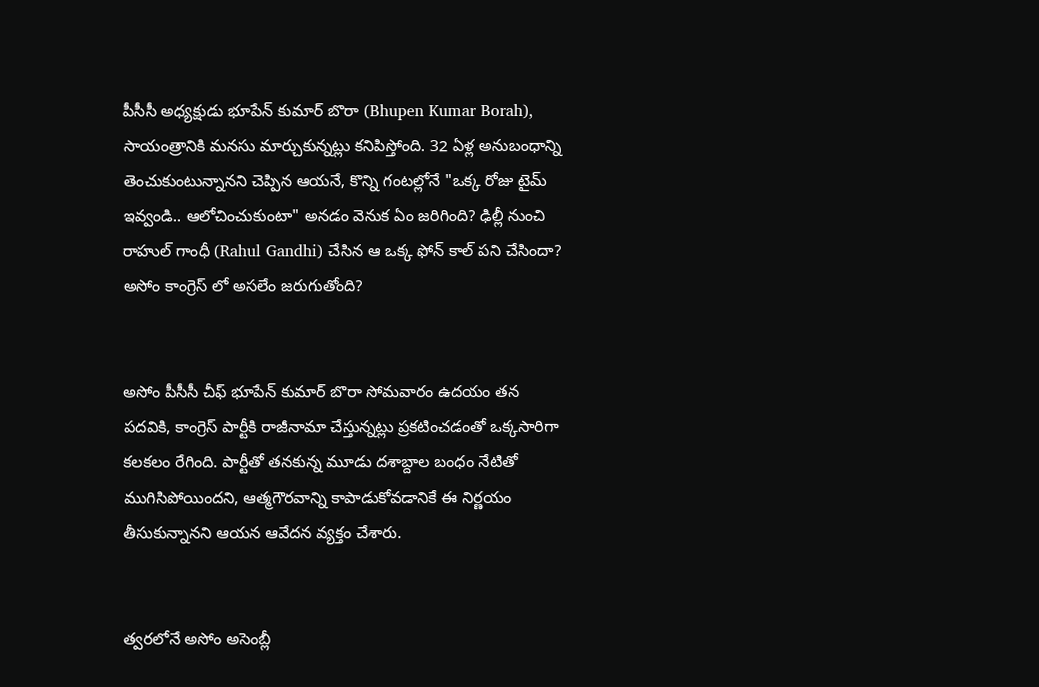పీసీసీ అధ్యక్షుడు భూపేన్ కుమార్ బొరా (Bhupen Kumar Borah), సాయంత్రానికి మనసు మార్చుకున్నట్లు కనిపిస్తోంది. 32 ఏళ్ల అనుబంధాన్ని తెంచుకుంటున్నానని చెప్పిన ఆయనే, కొన్ని గంటల్లోనే "ఒక్క రోజు టైమ్ ఇవ్వండి.. ఆలోచించుకుంటా" అనడం వెనుక ఏం జరిగింది? ఢిల్లీ నుంచి రాహుల్ గాంధీ (Rahul Gandhi) చేసిన ఆ ఒక్క ఫోన్ కాల్ పని చేసిందా? అసోం కాంగ్రెస్ లో అసలేం జరుగుతోంది?


అసోం పీసీసీ చీఫ్ భూపేన్ కుమార్ బొరా సోమవారం ఉదయం తన పదవికి, కాంగ్రెస్ పార్టీకి రాజీనామా చేస్తున్నట్లు ప్రకటించడంతో ఒక్కసారిగా కలకలం రేగింది. పార్టీతో తనకున్న మూడు దశాబ్దాల బంధం నేటితో ముగిసిపోయిందని, ఆత్మగౌరవాన్ని కాపాడుకోవడానికే ఈ నిర్ణయం తీసుకున్నానని ఆయన ఆవేదన వ్యక్తం చేశారు.


త్వరలోనే అసోం అసెంబ్లీ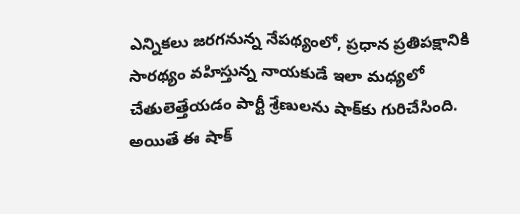ఎన్నికలు జరగనున్న నేపథ్యంలో, ప్రధాన ప్రతిపక్షానికి సారథ్యం వహిస్తున్న నాయకుడే ఇలా మధ్యలో చేతులెత్తేయడం పార్టీ శ్రేణులను షాక్‌కు గురిచేసింది. అయితే ఈ షాక్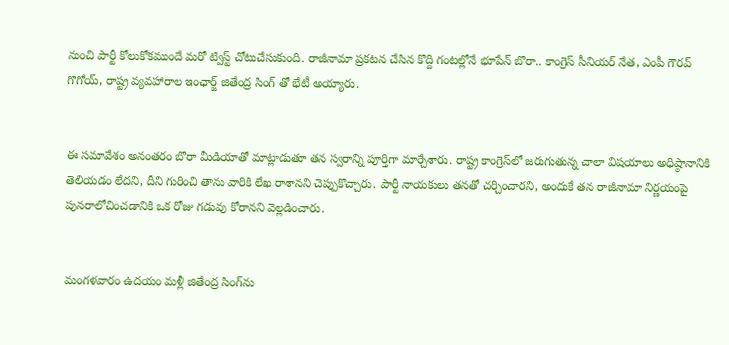నుంచి పార్టీ కోలుకోకముందే మరో ట్విస్ట్ చోటుచేసుకుంది. రాజీనామా ప్రకటన చేసిన కొద్ది గంటల్లోనే భూపేన్ బొరా.. కాంగ్రెస్ సీనియర్ నేత, ఎంపీ గౌరవ్ గొగోయ్‌, రాష్ట్ర వ్యవహారాల ఇంఛార్జ్ జితేంద్ర సింగ్ తో భేటీ అయ్యారు.


ఈ సమావేశం అనంతరం బొరా మీడియాతో మాట్లాడుతూ తన స్వరాన్ని పూర్తిగా మార్చేశారు. రాష్ట్ర కాంగ్రెస్‌లో జరుగుతున్న చాలా విషయాలు అధిష్ఠానానికి తెలియడం లేదని, దీని గురించి తాను వారికి లేఖ రాశానని చెప్పుకొచ్చారు. పార్టీ నాయకులు తనతో చర్చించారని, అందుకే తన రాజీనామా నిర్ణయంపై పునరాలోచించడానికి ఒక రోజు గడువు కోరానని వెల్లడించారు.


మంగళవారం ఉదయం మళ్లీ జితేంద్ర సింగ్‌ను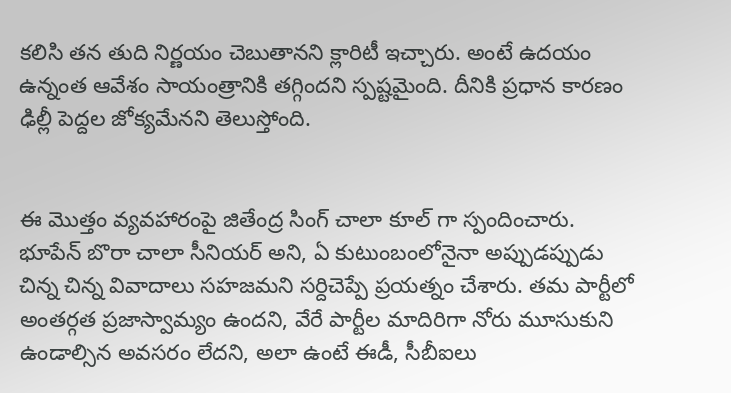కలిసి తన తుది నిర్ణయం చెబుతానని క్లారిటీ ఇచ్చారు. అంటే ఉదయం ఉన్నంత ఆవేశం సాయంత్రానికి తగ్గిందని స్పష్టమైంది. దీనికి ప్రధాన కారణం ఢిల్లీ పెద్దల జోక్యమేనని తెలుస్తోంది.


ఈ మొత్తం వ్యవహారంపై జితేంద్ర సింగ్ చాలా కూల్ గా స్పందించారు. భూపేన్ బొరా చాలా సీనియర్ అని, ఏ కుటుంబంలోనైనా అప్పుడప్పుడు చిన్న చిన్న వివాదాలు సహజమని సర్దిచెప్పే ప్రయత్నం చేశారు. తమ పార్టీలో అంతర్గత ప్రజాస్వామ్యం ఉందని, వేరే పార్టీల మాదిరిగా నోరు మూసుకుని ఉండాల్సిన అవసరం లేదని, అలా ఉంటే ఈడీ, సీబీఐలు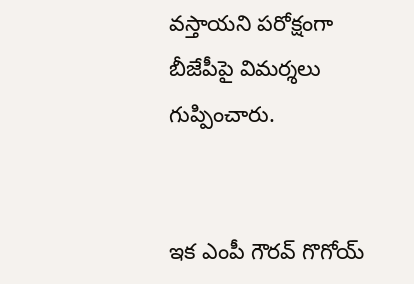వస్తాయని పరోక్షంగా బీజేపీపై విమర్శలు గుప్పించారు.


ఇక ఎంపీ గౌరవ్ గొగోయ్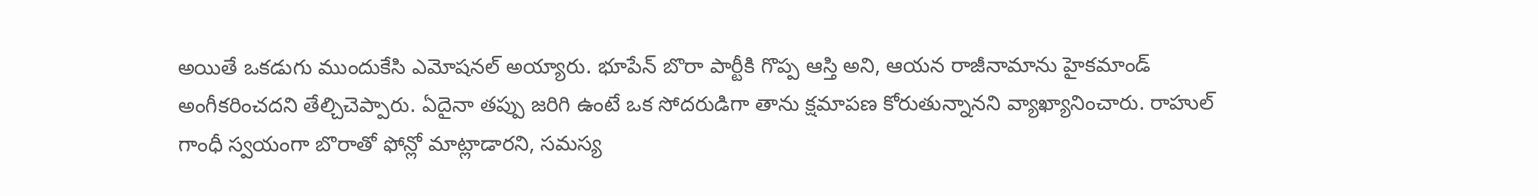అయితే ఒకడుగు ముందుకేసి ఎమోషనల్ అయ్యారు. భూపేన్ బొరా పార్టీకి గొప్ప ఆస్తి అని, ఆయన రాజీనామాను హైకమాండ్ అంగీకరించదని తేల్చిచెప్పారు. ఏదైనా తప్పు జరిగి ఉంటే ఒక సోదరుడిగా తాను క్షమాపణ కోరుతున్నానని వ్యాఖ్యానించారు. రాహుల్ గాంధీ స్వయంగా బొరాతో ఫోన్లో మాట్లాడారని, సమస్య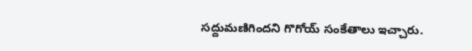సద్దుమణిగిందని గొగోయ్ సంకేతాలు ఇచ్చారు.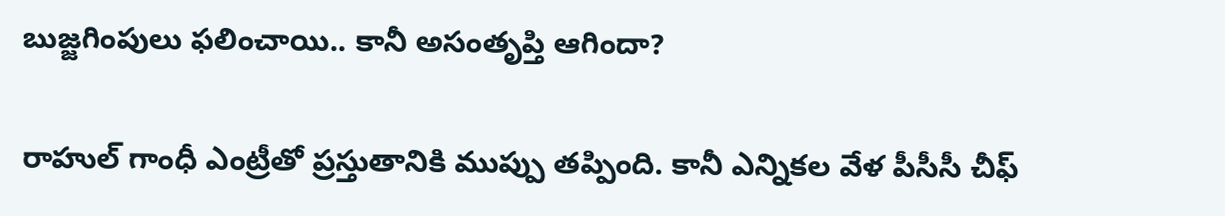బుజ్జగింపులు ఫలించాయి.. కానీ అసంతృప్తి ఆగిందా?

రాహుల్ గాంధీ ఎంట్రీతో ప్రస్తుతానికి ముప్పు తప్పింది. కానీ ఎన్నికల వేళ పీసీసీ చీఫ్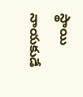స్థాయి నాయకుడే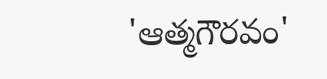'ఆత్మగౌరవం'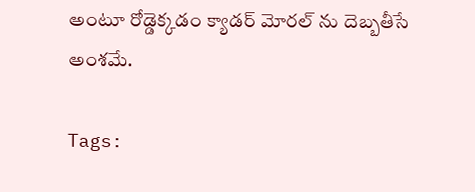అంటూ రోడ్డెక్కడం క్యాడర్ మోరల్ ను దెబ్బతీసే అంశమే.

Tags: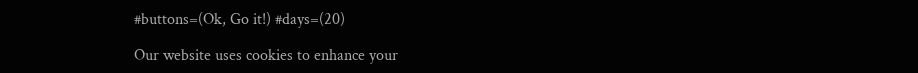#buttons=(Ok, Go it!) #days=(20)

Our website uses cookies to enhance your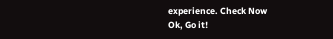experience. Check Now
Ok, Go it!